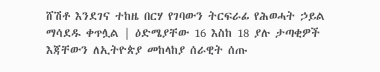ሸሽቶ እንደገና ተከዜ በርሃ የገባውን ትርፍራፊ የሕወሓት ኃይል ማሳደዱ ቀጥሏል | ዕድሜያቸው 16 እስከ 18 ያሉ ታጣቂዎች እጃቸውን ለኢትዮጵያ መከላከያ ሰራዊት ሰጡ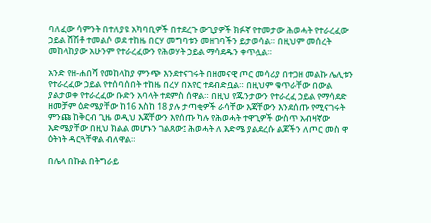ባለፈው ሳምንት በተለያዩ አካባቢዎች በተደረጉ ውጊያዎች ክፉኛ የተመታው ሕወሓት የተራረፈው ኃይል ሸሽቶ ተመልሶ ወደ ተከዜ በርሃ መግባቱን መዘገባችን ይታወሳል። በዚህም መሰረት መከላከያው አሁንም የተራረፈውን የሕወሃት ኃይል ማሳደዱን ቀጥሏል።

አንድ የዘ-ሐበሻ የመከላከያ ምንጭ እንደተናገሩት በዘመናዊ ጦር መሳሪያ በተጋዘ መልኩ ሌሊቱን የተራረፈው ኃይል የተሰባሰበት ተከዜ በረሃ በአየር ተደብድቧል። በዚህም ቁጥራቸው በውል ያልታወቀ የተራረፈው ቡድን አባላት ተደምስ ሰዋል። በዚህ የጁንታውን የተራረፈ ኃይል የማሳደድ ዘመቻም ዕድሜያቸው ከ16 እስከ 18 ያሉ ታጣቂዎች ራሳቸው እጃቸውን እንደሰጡ የሚናገሩት ምንጩ ከቅርብ ጊዜ ወዲህ እጃቸውን እየሰጡ ካሉ የሕወሓት ተዋጊዎች ውስጥ አብዛኛው እድሜያቸው በዚህ ክልል መሆኑን ገልጸው፤ ሕወሓት ለ እድሜ ያልደረሱ ልጆችን ለጦር መስ ዋ ዕትነት ዳርጓቸዋል ብለዋል።

በሌላ በኩል በትግራይ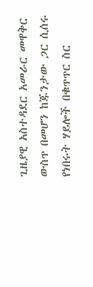ጊዜያዊ አስተዳደር አመራር መዋቅር ውስጥ በመሆን ከጁንታው ጋር ሲሰሩ የነበሩት ሃይሎች በቁጥጥር ስር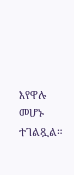እየዋሉ መሆኑ ተገልጿል።